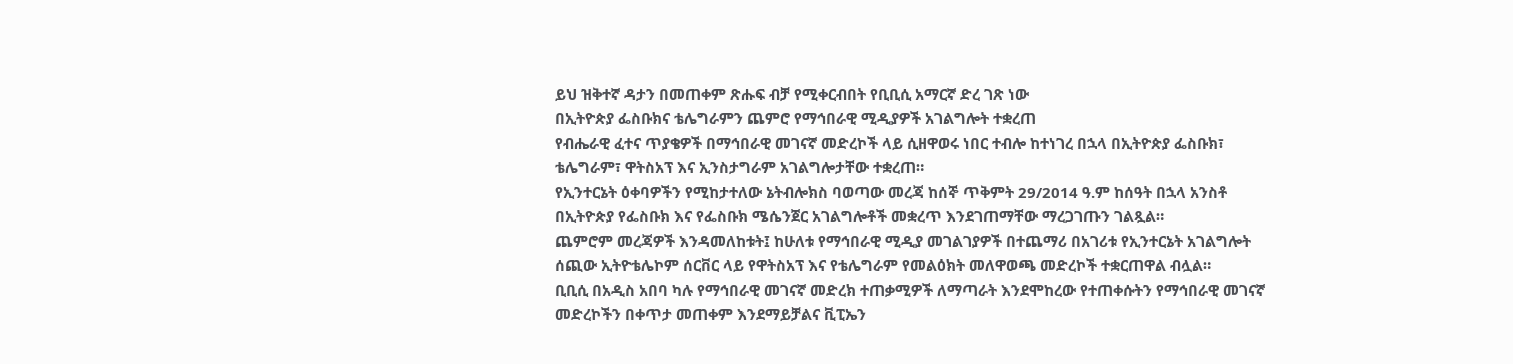ይህ ዝቅተኛ ዳታን በመጠቀም ጽሑፍ ብቻ የሚቀርብበት የቢቢሲ አማርኛ ድረ ገጽ ነው
በኢትዮጵያ ፌስቡክና ቴሌግራምን ጨምሮ የማኅበራዊ ሚዲያዎች አገልግሎት ተቋረጠ
የብሔራዊ ፈተና ጥያቄዎች በማኅበራዊ መገናኛ መድረኮች ላይ ሲዘዋወሩ ነበር ተብሎ ከተነገረ በኋላ በኢትዮጵያ ፌስቡክ፣ ቴሌግራም፣ ዋትስአፕ እና ኢንስታግራም አገልግሎታቸው ተቋረጠ።
የኢንተርኔት ዕቀባዎችን የሚከታተለው ኔትብሎክስ ባወጣው መረጃ ከሰኞ ጥቅምት 29/2014 ዓ.ም ከሰዓት በኋላ አንስቶ በኢትዮጵያ የፌስቡክ እና የፌስቡክ ሜሴንጀር አገልግሎቶች መቋረጥ እንደገጠማቸው ማረጋገጡን ገልጿል።
ጨምሮም መረጃዎች እንዳመለከቱት፤ ከሁለቱ የማኅበራዊ ሚዲያ መገልገያዎች በተጨማሪ በአገሪቱ የኢንተርኔት አገልግሎት ሰጪው ኢትዮቴሌኮም ሰርቨር ላይ የዋትስአፕ እና የቴሌግራም የመልዕክት መለዋወጫ መድረኮች ተቋርጠዋል ብሏል።
ቢቢሲ በአዲስ አበባ ካሉ የማኅበራዊ መገናኛ መድረክ ተጠቃሚዎች ለማጣራት እንደሞከረው የተጠቀሱትን የማኅበራዊ መገናኛ መድረኮችን በቀጥታ መጠቀም እንደማይቻልና ቪፒኤን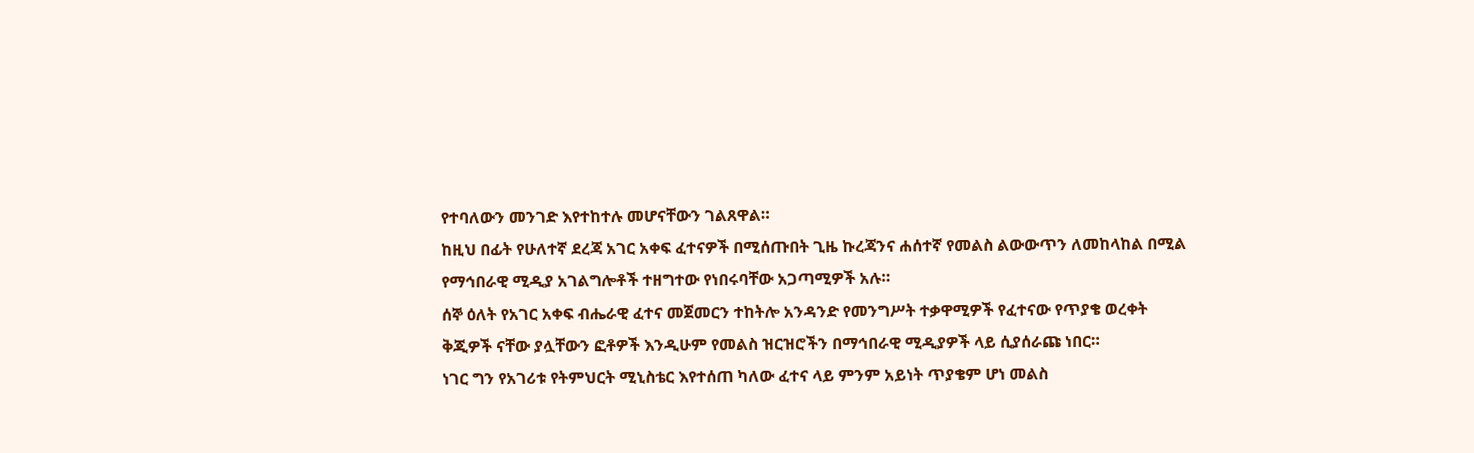የተባለውን መንገድ እየተከተሉ መሆናቸውን ገልጸዋል።
ከዚህ በፊት የሁለተኛ ደረጃ አገር አቀፍ ፈተናዎች በሚሰጡበት ጊዜ ኩረጃንና ሐሰተኛ የመልስ ልውውጥን ለመከላከል በሚል የማኅበራዊ ሚዲያ አገልግሎቶች ተዘግተው የነበሩባቸው አጋጣሚዎች አሉ።
ሰኞ ዕለት የአገር አቀፍ ብሔራዊ ፈተና መጀመርን ተከትሎ አንዳንድ የመንግሥት ተቃዋሚዎች የፈተናው የጥያቄ ወረቀት ቅጂዎች ናቸው ያሏቸውን ፎቶዎች እንዲሁም የመልስ ዝርዝሮችን በማኅበራዊ ሚዲያዎች ላይ ሲያሰራጩ ነበር።
ነገር ግን የአገሪቱ የትምህርት ሚኒስቴር እየተሰጠ ካለው ፈተና ላይ ምንም አይነት ጥያቄም ሆነ መልስ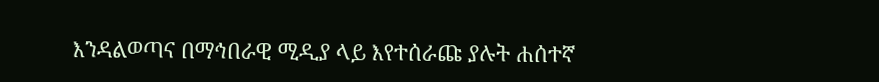እንዳልወጣና በማኅበራዊ ሚዲያ ላይ እየተሰራጩ ያሉት ሐሰተኛ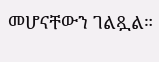መሆናቸውን ገልጿል።